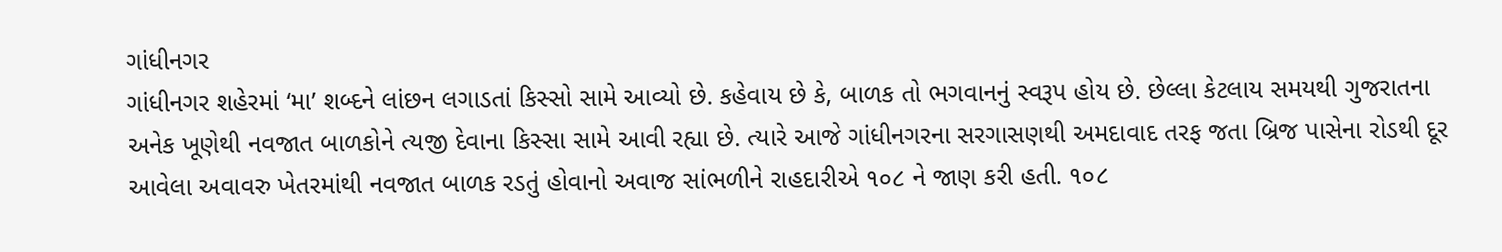ગાંધીનગર
ગાંધીનગર શહેરમાં ‘મા’ શબ્દને લાંછન લગાડતાં કિસ્સો સામે આવ્યો છે. કહેવાય છે કે, બાળક તો ભગવાનનું સ્વરૂપ હોય છે. છેલ્લા કેટલાય સમયથી ગુજરાતના અનેક ખૂણેથી નવજાત બાળકોને ત્યજી દેવાના કિસ્સા સામે આવી રહ્યા છે. ત્યારે આજે ગાંધીનગરના સરગાસણથી અમદાવાદ તરફ જતા બ્રિજ પાસેના રોડથી દૂર આવેલા અવાવરુ ખેતરમાંથી નવજાત બાળક રડતું હોવાનો અવાજ સાંભળીને રાહદારીએ ૧૦૮ ને જાણ કરી હતી. ૧૦૮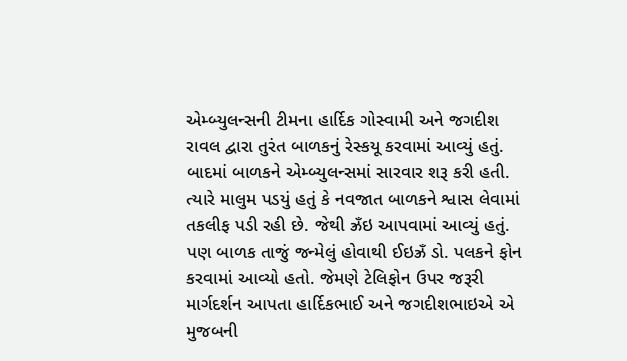એમ્બ્યુલન્સની ટીમના હાર્દિક ગોસ્વામી અને જગદીશ રાવલ દ્વારા તુરંત બાળકનું રેસ્કયૂ કરવામાં આવ્યું હતું. બાદમાં બાળકને એમ્બ્યુલન્સમાં સારવાર શરૂ કરી હતી. ત્યારે માલુમ પડયું હતું કે નવજાત બાળકને શ્વાસ લેવામાં તકલીફ પડી રહી છે. જેથી ઝ્રઁઇ આપવામાં આવ્યું હતું. પણ બાળક તાજું જન્મેલું હોવાથી ઈઇઝ્રઁ ડો. પલકને ફોન કરવામાં આવ્યો હતો. જેમણે ટેલિફોન ઉપર જરૂરી માર્ગદર્શન આપતા હાર્દિકભાઈ અને જગદીશભાઇએ એ મુજબની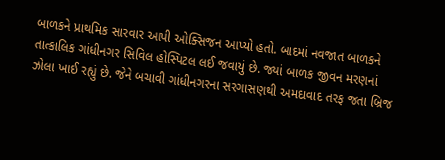બાળકને પ્રાથમિક સારવાર આપી ઓક્સિજન આપ્યો હતો. બાદમાં નવજાત બાળકને તાત્કાલિક ગાંધીનગર સિવિલ હોસ્પિટલ લઈ જવાયું છે. જ્યાં બાળક જીવન મરણનાં ઝોલા ખાઈ રહ્યું છે. જેને બચાવી ગાંધીનગરના સરગાસણથી અમદાવાદ તરફ જતા બ્રિજ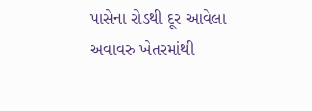પાસેના રોડથી દૂર આવેલા અવાવરુ ખેતરમાંથી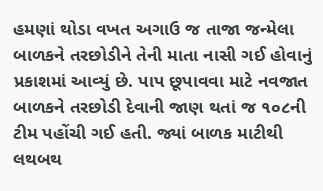હમણાં થોડા વખત અગાઉ જ તાજા જન્મેલા બાળકને તરછોડીને તેની માતા નાસી ગઈ હોવાનું પ્રકાશમાં આવ્યું છે. પાપ છૂપાવવા માટે નવજાત બાળકને તરછોડી દેવાની જાણ થતાં જ ૧૦૮ની ટીમ પહોંચી ગઈ હતી. જ્યાં બાળક માટીથી લથબથ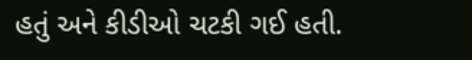હતું અને કીડીઓ ચટકી ગઈ હતી.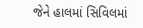જેને હાલમાં સિવિલમાં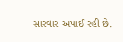સારવાર અપાઈ રહી છે.